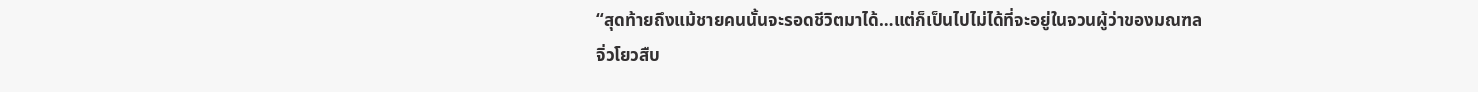“สุดท้ายถึงแม้ชายคนนั้นจะรอดชีวิตมาได้…แต่ก็เป็นไปไม่ได้ที่จะอยู่ในจวนผู้ว่าของมณฑลจิ่วโยวสืบ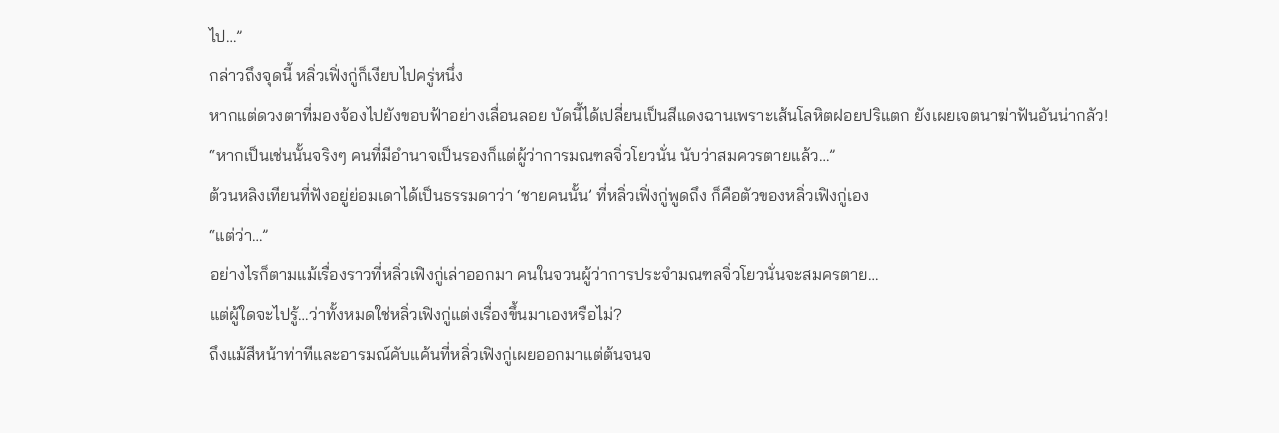ไป…”
กล่าวถึงจุดนี้ หลิ่วเฟิ่งกู่ก็เงียบไปครู่หนึ่ง
หากแต่ดวงตาที่มองจ้องไปยังขอบฟ้าอย่างเลื่อนลอย บัดนี้ได้เปลี่ยนเป็นสีแดงฉานเพราะเส้นโลหิตฝอยปริแตก ยังเผยเจตนาฆ่าฟันอันน่ากลัว!
“หากเป็นเช่นนั้นจริงๆ คนที่มีอำนาจเป็นรองก็แต่ผู้ว่าการมณฑลจิ่วโยวนั่น นับว่าสมควรตายแล้ว…”
ต้วนหลิงเทียนที่ฟังอยู่ย่อมเดาได้เป็นธรรมดาว่า ‘ชายคนนั้น’ ที่หลิ่วเฟิ่งกู่พูดถึง ก็คือตัวของหลิ่วเฟิงกู่เอง
“แต่ว่า…”
อย่างไรก็ตามแม้เรื่องราวที่หลิ่วเฟิงกู่เล่าออกมา คนในจวนผู้ว่าการประจำมณฑลจิ่วโยวนั่นจะสมครตาย…
แต่ผู้ใดจะไปรู้…ว่าทั้งหมดใช่หลิ่วเฟิงกู่แต่งเรื่องขึ้นมาเองหรือไม่?
ถึงแม้สีหน้าท่าทีและอารมณ์คับแค้นที่หลิ่วเฟิงกู่เผยออกมาแต่ต้นจนจ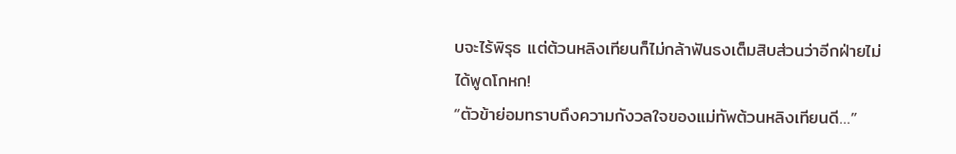บจะไร้พิรุธ แต่ต้วนหลิงเทียนก็ไม่กล้าฟันธงเต็มสิบส่วนว่าอีกฝ่ายไม่ได้พูดโกหก!
“ตัวข้าย่อมทราบถึงความกังวลใจของแม่ทัพต้วนหลิงเทียนดี…”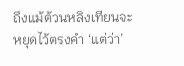ถึงแม้ต้วนหลิงเทียนจะหยุดไว้ตรงคำ ‘แต่ว่า’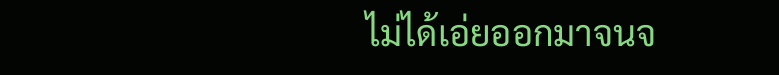ไม่ได้เอ่ยออกมาจนจ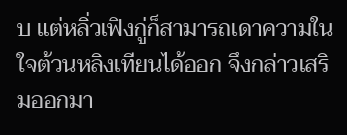บ แต่หลิ่วเฟิงกู่ก็สามารถเดาความในใจต้วนหลิงเทียนได้ออก จึงกล่าวเสริมออกมา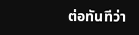ต่อทันทีว่า